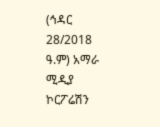(ኅዳር 28/2018 ዓ.ም) አማራ ሚዲያ ኮርፖሬሽን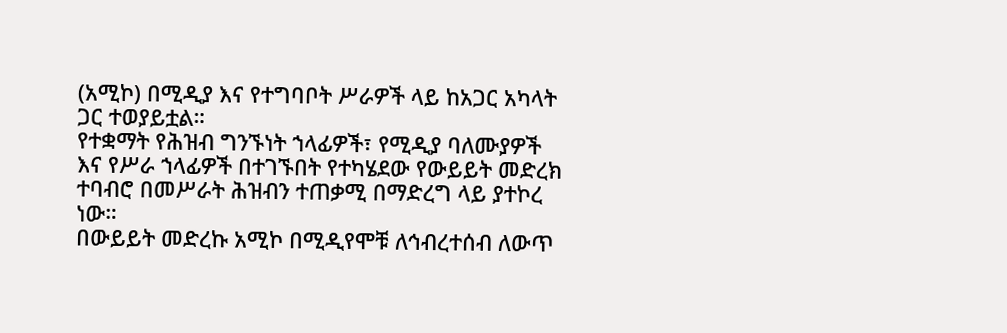(አሚኮ) በሚዲያ እና የተግባቦት ሥራዎች ላይ ከአጋር አካላት ጋር ተወያይቷል።
የተቋማት የሕዝብ ግንኙነት ኀላፊዎች፣ የሚዲያ ባለሙያዎች እና የሥራ ኀላፊዎች በተገኙበት የተካሄደው የውይይት መድረክ ተባብሮ በመሥራት ሕዝብን ተጠቃሚ በማድረግ ላይ ያተኮረ ነው።
በውይይት መድረኩ አሚኮ በሚዲየሞቹ ለኅብረተሰብ ለውጥ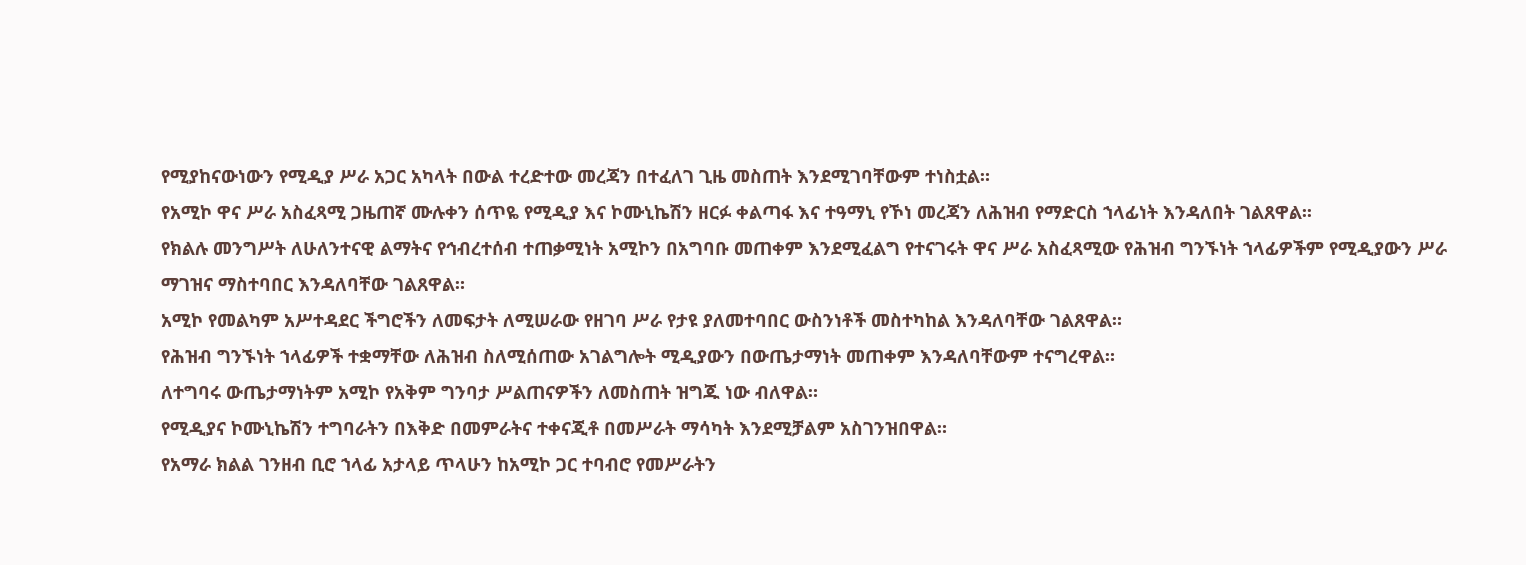የሚያከናውነውን የሚዲያ ሥራ አጋር አካላት በውል ተረድተው መረጃን በተፈለገ ጊዜ መስጠት እንደሚገባቸውም ተነስቷል።
የአሚኮ ዋና ሥራ አስፈጻሚ ጋዜጠኛ ሙሉቀን ሰጥዬ የሚዲያ እና ኮሙኒኬሽን ዘርፉ ቀልጣፋ እና ተዓማኒ የኾነ መረጃን ለሕዝብ የማድርስ ኀላፊነት እንዳለበት ገልጸዋል፡፡
የክልሉ መንግሥት ለሁለንተናዊ ልማትና የኅብረተሰብ ተጠቃሚነት አሚኮን በአግባቡ መጠቀም እንደሚፈልግ የተናገሩት ዋና ሥራ አስፈጻሚው የሕዝብ ግንኙነት ኀላፊዎችም የሚዲያውን ሥራ ማገዝና ማስተባበር እንዳለባቸው ገልጸዋል።
አሚኮ የመልካም አሥተዳደር ችግሮችን ለመፍታት ለሚሠራው የዘገባ ሥራ የታዩ ያለመተባበር ውስንነቶች መስተካከል እንዳለባቸው ገልጸዋል።
የሕዝብ ግንኙነት ኀላፊዎች ተቋማቸው ለሕዝብ ስለሚሰጠው አገልግሎት ሚዲያውን በውጤታማነት መጠቀም እንዳለባቸውም ተናግረዋል።
ለተግባሩ ውጤታማነትም አሚኮ የአቅም ግንባታ ሥልጠናዎችን ለመስጠት ዝግጁ ነው ብለዋል።
የሚዲያና ኮሙኒኬሽን ተግባራትን በእቅድ በመምራትና ተቀናጂቶ በመሥራት ማሳካት እንደሚቻልም አስገንዝበዋል።
የአማራ ክልል ገንዘብ ቢሮ ኀላፊ አታላይ ጥላሁን ከአሚኮ ጋር ተባብሮ የመሥራትን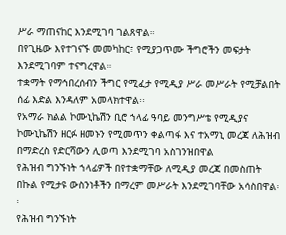ሥራ ማጠናከር እንደሚገባ ገልጸዋል።
በየጊዜው እየተገናኙ መመካከር፣ የሚያጋጥሙ ችግሮችን መፍታት እንደሚገባም ተናግረዋል።
ተቋማት የማኅበረሰብን ችግር የሚፈታ የሚዲያ ሥራ መሥራት የሚቻልበት ሰፊ እድል እንዳለም አመላክተዋል፡፡
የአማራ ክልል ኮሙኒኬሽን ቢሮ ኀላፊ ዓባይ መንግሥቴ የሚዲያና ኮሙኒኬሽን ዘርፉ ዘመኑን የሚመጥን ቀልጣፋ እና ተአማኒ መረጃ ለሕዝብ በማድረስ የድርሻውን ሊወጣ እንደሚገባ አስገንዝበዋል
የሕዝብ ግንኙነት ኀላፊዎች በየተቋማቸው ለሚዲያ መረጃ በመስጠት በኩል የሚታዩ ውስንነቶችን በማረም መሥራት እንደሚገባቸው አሳስበዋል፡፡
የሕዝብ ግንኙነት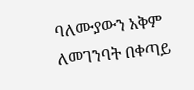ባለሙያውን አቅም ለመገንባት በቀጣይ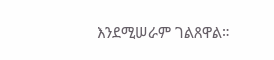እንደሚሠራም ገልጸዋል።